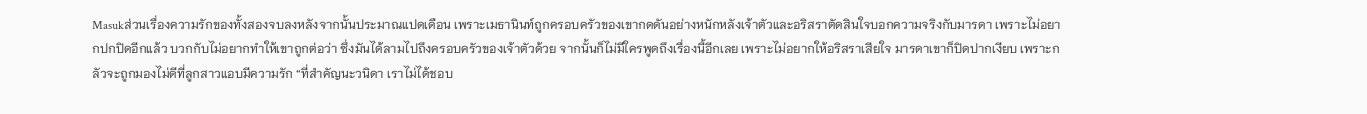Masukส่วนเรื่องความรักของทั้งสองจบลงหลังจากนั้นประมาณแปดเดือน เพราะเมธานินท์ถูกครอบครัวของเขากดดันอย่างหนักหลังเจ้าตัวและอริสราตัดสินใจบอกความจริงกับมารดา เพราะไม่อยากปกปิดอีกแล้ว บวกกับไม่อยากทำให้เขาถูกต่อว่า ซึ่งมันได้ลามไปถึงครอบครัวของเจ้าตัวด้วย จากนั้นก็ไม่มีใครพูดถึงเรื่องนี้อีกเลย เพราะไม่อยากให้อริสราเสียใจ มารดาเขาก็ปิดปากเงียบ เพราะกลัวจะถูกมองไม่ดีที่ลูกสาวแอบมีความรัก “ที่สำคัญนะวนิดา เราไม่ได้ชอบ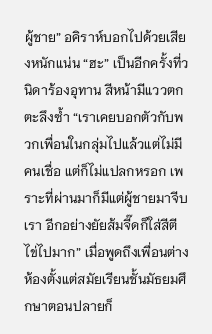ผู้ชาย” อคิราห์บอกไปด้วยเสียงหนักแน่น “ฮะ” เป็นอีกครั้งที่วนิดาร้องอุทาน สีหน้ามีแววตกตะลึงซ้ำ “เราเคยบอกตัวกับพวกเพื่อนในกลุ่มไปแล้วแต่ไม่มีคนเชื่อ แต่ก็ไม่แปลกหรอก เพราะที่ผ่านมาก็มีแต่ผู้ชายมาจีบเรา อีกอย่างยัยส้มจี๊ดก็ใส่สีตีไข่ไปมาก” เมื่อพูดถึงเพื่อนต่างห้องตั้งแต่สมัยเรียนชั้นมัธยมศึกษาตอนปลายก็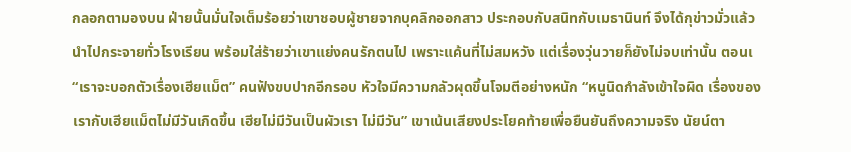กลอกตามองบน ฝ่ายนั้นมั่นใจเต็มร้อยว่าเขาชอบผู้ชายจากบุคลิกออกสาว ประกอบกับสนิทกับเมธานินท์ จึงได้กุข่าวมั่วแล้วนำไปกระจายทั่วโรงเรียน พร้อมใส่ร้ายว่าเขาแย่งคนรักตนไป เพราะแค้นที่ไม่สมหวัง แต่เรื่องวุ่นวายก็ยังไม่จบเท่านั้น ตอนเ
“เราจะบอกตัวเรื่องเฮียแม็ต” คนฟังขบปากอีกรอบ หัวใจมีความกลัวผุดขึ้นโจมตีอย่างหนัก “หนูนิดกำลังเข้าใจผิด เรื่องของเรากับเฮียแม็ตไม่มีวันเกิดขึ้น เฮียไม่มีวันเป็นผัวเรา ไม่มีวัน” เขาเน้นเสียงประโยคท้ายเพื่อยืนยันถึงความจริง นัยน์ตา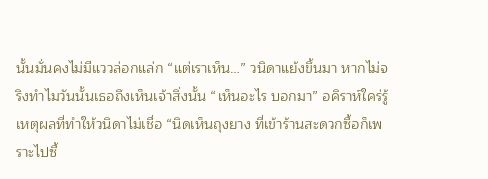นั้นมั่นคงไม่มีแววล่อกแล่ก “แต่เราเห็น…” วนิดาแย้งขึ้นมา หากไม่จริงทำไมวันนั้นเธอถึงเห็นเจ้าสิ่งนั้น “เห็นอะไร บอกมา” อคิราห์ใคร่รู้เหตุผลที่ทำให้วนิดาไม่เชื่อ “นิดเห็นถุงยาง ที่เข้าร้านสะดวกซื้อก็เพราะไปซื้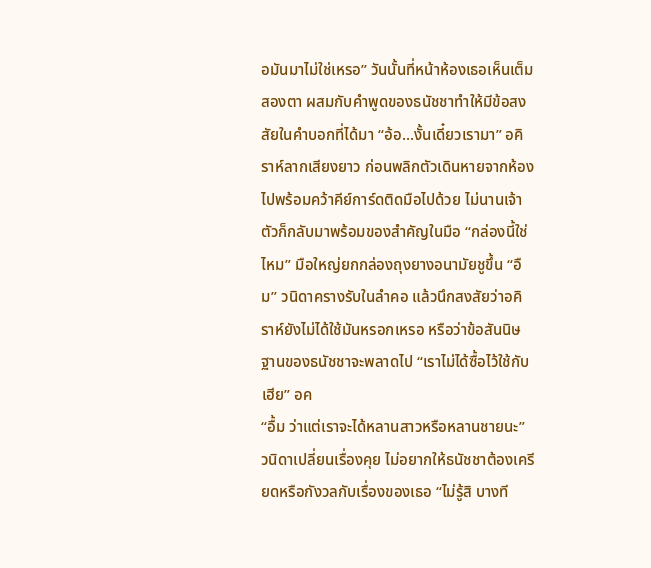อมันมาไม่ใช่เหรอ” วันนั้นที่หน้าห้องเธอเห็นเต็มสองตา ผสมกับคำพูดของธนัชชาทำให้มีข้อสงสัยในคำบอกที่ได้มา “อ้อ...งั้นเดี๋ยวเรามา” อคิราห์ลากเสียงยาว ก่อนพลิกตัวเดินหายจากห้องไปพร้อมคว้าคีย์การ์ดติดมือไปด้วย ไม่นานเจ้าตัวก็กลับมาพร้อมของสำคัญในมือ “กล่องนี้ใช่ไหม” มือใหญ่ยกกล่องถุงยางอนามัยชูขึ้น “อืม” วนิดาครางรับในลำคอ แล้วนึกสงสัยว่าอคิราห์ยังไม่ได้ใช้มันหรอกเหรอ หรือว่าข้อสันนิษฐานของธนัชชาจะพลาดไป “เราไม่ได้ซื้อไว้ใช้กับเฮีย” อค
“อื้ม ว่าแต่เราจะได้หลานสาวหรือหลานชายนะ” วนิดาเปลี่ยนเรื่องคุย ไม่อยากให้ธนัชชาต้องเครียดหรือกังวลกับเรื่องของเธอ “ไม่รู้สิ บางที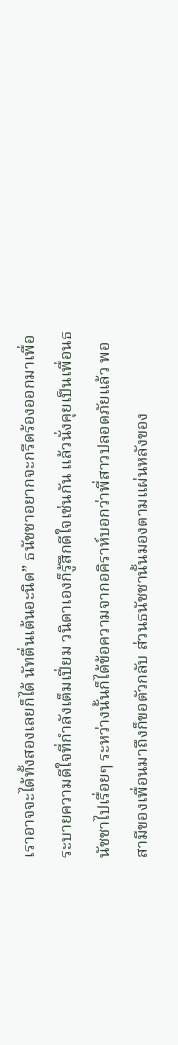เราอาจจะได้ทั้งสองเลยก็ได้ นัทตื่นเต้นอะนิด” ธนัชชาอยากจะกรีดร้องออกมาเพื่อระบายความดีใจที่กำลังเต็มเปี่ยม วนิดาเองก็รู้สึกดีใจเช่นกัน แล้วนั่งคุยเป็นเพื่อนธนัชชาไปเรื่อยๆ ระหว่างนั้นก็ได้ข้อความจากอคิราห์บอกว่าพี่สาวปลอดภัยแล้ว พอสามีของเพื่อนมาถึงก็ขอตัวกลับ ส่วนธนัชชานั้นมองตามแผ่นหลังของ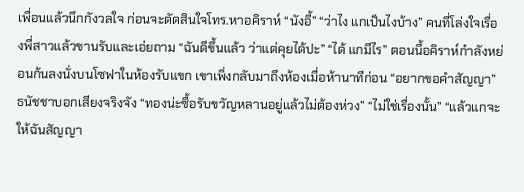เพื่อนแล้วนึกกังวลใจ ก่อนจะตัดสินใจโทร.หาอคิราห์ “นังอี้” “ว่าไง แกเป็นไงบ้าง” คนที่โล่งใจเรื่องพี่สาวแล้วขานรับและเอ่ยถาม “ฉันดีขึ้นแล้ว ว่าแต่คุยได้ปะ” “ได้ แกมีไร” ตอนนี้อคิราห์กำลังหย่อนก้นลงนั่งบนโซฟาในห้องรับแขก เขาเพิ่งกลับมาถึงห้องเมื่อห้านาทีก่อน “อยากขอคำสัญญา” ธนัชชาบอกเสียงจริงจัง “ทองน่ะซื้อรับขวัญหลานอยู่แล้วไม่ต้องห่วง” “ไม่ใช่เรื่องนั้น” “แล้วแกจะให้ฉันสัญญา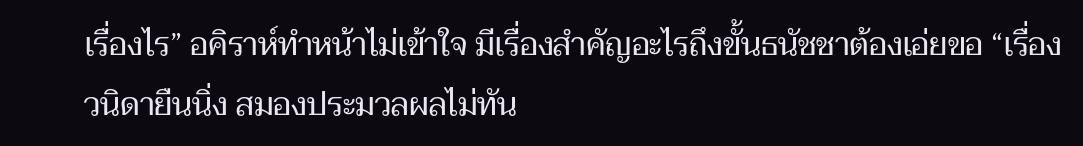เรื่องไร” อคิราห์ทำหน้าไม่เข้าใจ มีเรื่องสำคัญอะไรถึงขั้นธนัชชาต้องเอ่ยขอ “เรื่อง
วนิดายืนนิ่ง สมองประมวลผลไม่ทัน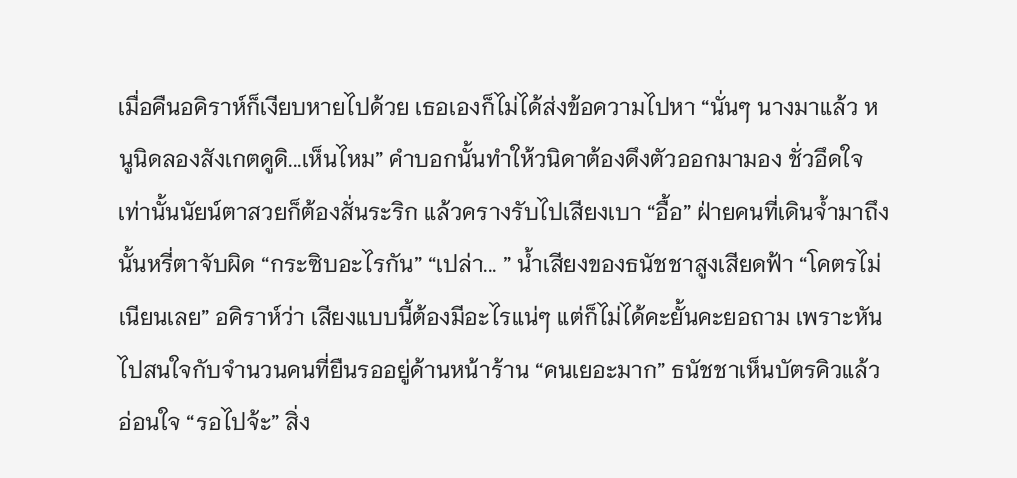เมื่อคืนอคิราห์ก็เงียบหายไปด้วย เธอเองก็ไม่ได้ส่งข้อความไปหา “นั่นๆ นางมาแล้ว หนูนิดลองสังเกตดูดิ...เห็นไหม” คำบอกนั้นทำให้วนิดาต้องดึงตัวออกมามอง ชั่วอึดใจเท่านั้นนัยน์ตาสวยก็ต้องสั่นระริก แล้วครางรับไปเสียงเบา “อื้อ” ฝ่ายคนที่เดินจ้ำมาถึงนั้นหรี่ตาจับผิด “กระซิบอะไรกัน” “เปล่า... ” น้ำเสียงของธนัชชาสูงเสียดฟ้า “โคตรไม่เนียนเลย” อคิราห์ว่า เสียงแบบนี้ต้องมีอะไรแน่ๆ แต่ก็ไม่ได้คะยั้นคะยอถาม เพราะหันไปสนใจกับจำนวนคนที่ยืนรออยู่ด้านหน้าร้าน “คนเยอะมาก” ธนัชชาเห็นบัตรคิวแล้วอ่อนใจ “รอไปจ้ะ” สิ่ง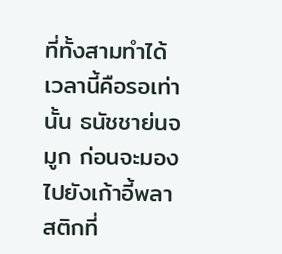ที่ทั้งสามทำได้เวลานี้คือรอเท่านั้น ธนัชชาย่นจมูก ก่อนจะมองไปยังเก้าอี้พลาสติกที่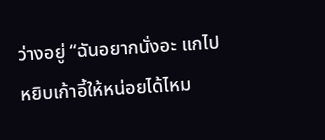ว่างอยู่ “ฉันอยากนั่งอะ แกไปหยิบเก้าอี้ให้หน่อยได้ไหม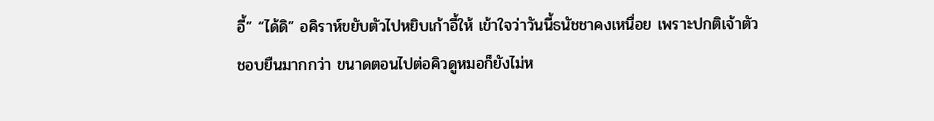อี้” “ได้ดิ” อคิราห์ขยับตัวไปหยิบเก้าอี้ให้ เข้าใจว่าวันนี้ธนัชชาคงเหนื่อย เพราะปกติเจ้าตัวชอบยืนมากกว่า ขนาดตอนไปต่อคิวดูหมอก็ยังไม่ห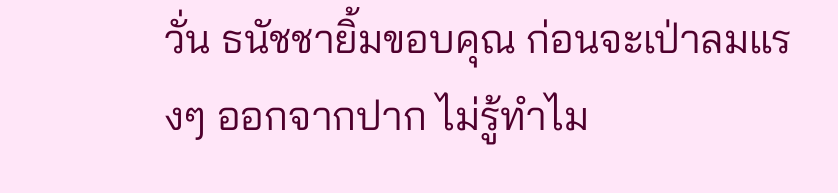วั่น ธนัชชายิ้มขอบคุณ ก่อนจะเป่าลมแรงๆ ออกจากปาก ไม่รู้ทำไม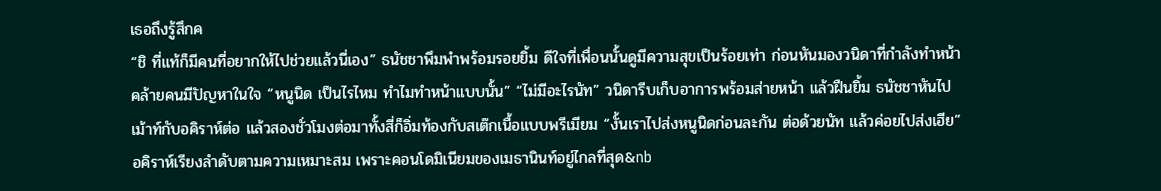เธอถึงรู้สึกค
“ชิ ที่แท้ก็มีคนที่อยากให้ไปช่วยแล้วนี่เอง” ธนัชชาพึมพำพร้อมรอยยิ้ม ดีใจที่เพื่อนนั้นดูมีความสุขเป็นร้อยเท่า ก่อนหันมองวนิดาที่กำลังทำหน้าคล้ายคนมีปัญหาในใจ “หนูนิด เป็นไรไหม ทำไมทำหน้าแบบนั้น” “ไม่มีอะไรนัท” วนิดารีบเก็บอาการพร้อมส่ายหน้า แล้วฝืนยิ้ม ธนัชชาหันไปเม้าท์กับอคิราห์ต่อ แล้วสองชั่วโมงต่อมาทั้งสี่ก็อิ่มท้องกับสเต๊กเนื้อแบบพรีเมียม “งั้นเราไปส่งหนูนิดก่อนละกัน ต่อด้วยนัท แล้วค่อยไปส่งเฮีย” อคิราห์เรียงลำดับตามความเหมาะสม เพราะคอนโดมิเนียมของเมธานินท์อยู่ไกลที่สุด&nb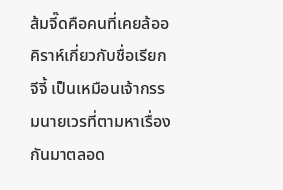ส้มจี๊ดคือคนที่เคยล้ออคิราห์เกี่ยวกับชื่อเรียกจีจี้ เป็นเหมือนเจ้ากรรมนายเวรที่ตามหาเรื่องกันมาตลอด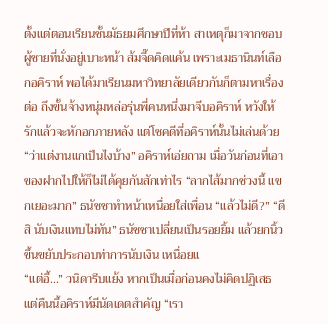ตั้งแต่ตอนเรียนชั้นมัธยมศึกษาปีที่ห้า สาเหตุก็มาจากชอบผู้ชายที่นั่งอยู่เบาะหน้า ส้มจี๊ดคิดแค้น เพราะเมธานินท์เลือกอคิราห์ พอได้มาเรียนมหาวิทยาลัยเดียวกันก็ตามหาเรื่องต่อ ถึงขั้นจ้างหนุ่มหล่อรุ่นพี่คนหนึ่งมาจีบอคิราห์ หวังให้รักแล้วจะหักอกภายหลัง แต่โชคดีที่อคิราห์นั้นไม่เล่นด้วย “ว่าแต่งานแกเป็นไงบ้าง” อคิราห์เอ่ยถาม เมื่อวันก่อนที่เอาของฝากไปให้ก็ไม่ได้คุยกันสักเท่าไร “ลากไส้มากช่วงนี้ แขกเยอะมาก” ธนัชชาทำหน้าเหนื่อยใส่เพื่อน “แล้วไม่ดี?” “ดีสิ นับเงินแทบไม่ทัน” ธนัชชาเปลี่ยนเป็นรอยยิ้ม แล้วยกนิ้วขึ้นขยับประกอบท่าการนับเงิน เหนื่อยแ
“แต่อี้...” วนิดารีบแย้ง หากเป็นเมื่อก่อนคงไม่คิดปฏิเสธ แต่คืนนี้อคิราห์มีนัดเดตสำคัญ “เรา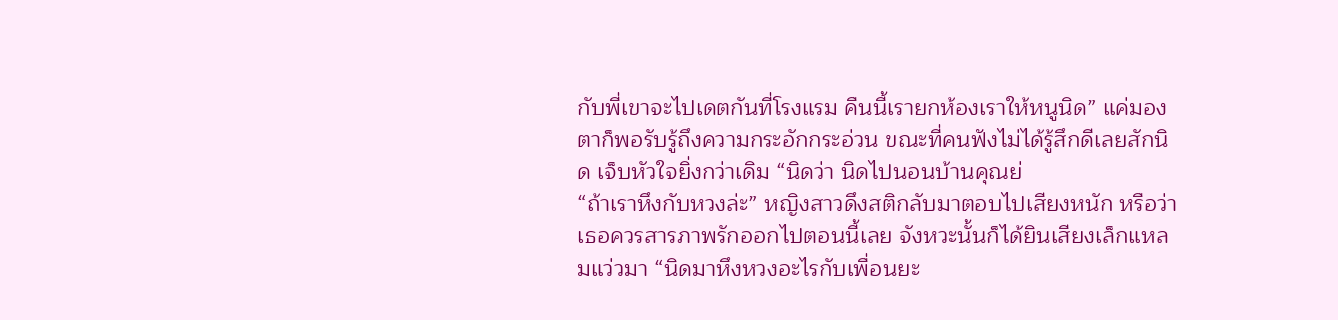กับพี่เขาจะไปเดตกันที่โรงแรม คืนนี้เรายกห้องเราให้หนูนิด” แค่มองตาก็พอรับรู้ถึงความกระอักกระอ่วน ขณะที่คนฟังไม่ได้รู้สึกดีเลยสักนิด เจ็บหัวใจยิ่งกว่าเดิม “นิดว่า นิดไปนอนบ้านคุณย่
“ถ้าเราหึงกับหวงล่ะ” หญิงสาวดึงสติกลับมาตอบไปเสียงหนัก หรือว่าเธอควรสารภาพรักออกไปตอนนี้เลย จังหวะนั้นก็ได้ยินเสียงเล็กแหลมแว่วมา “นิดมาหึงหวงอะไรกับเพื่อนยะ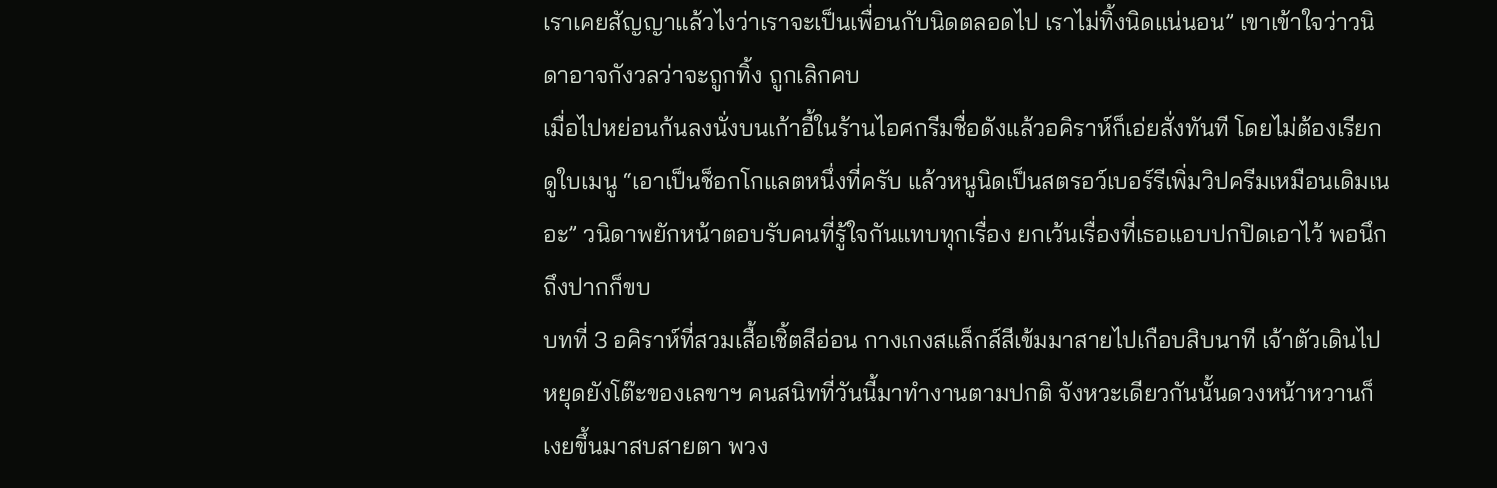เราเคยสัญญาแล้วไงว่าเราจะเป็นเพื่อนกับนิดตลอดไป เราไม่ทิ้งนิดแน่นอน” เขาเข้าใจว่าวนิดาอาจกังวลว่าจะถูกทิ้ง ถูกเลิกคบ
เมื่อไปหย่อนก้นลงนั่งบนเก้าอี้ในร้านไอศกรีมชื่อดังแล้วอคิราห์ก็เอ่ยสั่งทันที โดยไม่ต้องเรียกดูใบเมนู “เอาเป็นช็อกโกแลตหนึ่งที่ครับ แล้วหนูนิดเป็นสตรอว์เบอร์รีเพิ่มวิปครีมเหมือนเดิมเนอะ” วนิดาพยักหน้าตอบรับคนที่รู้ใจกันแทบทุกเรื่อง ยกเว้นเรื่องที่เธอแอบปกปิดเอาไว้ พอนึกถึงปากก็ขบ
บทที่ 3 อคิราห์ที่สวมเสื้อเชิ้ตสีอ่อน กางเกงสแล็กส์สีเข้มมาสายไปเกือบสิบนาที เจ้าตัวเดินไปหยุดยังโต๊ะของเลขาฯ คนสนิทที่วันนี้มาทำงานตามปกติ จังหวะเดียวกันนั้นดวงหน้าหวานก็เงยขึ้นมาสบสายตา พวง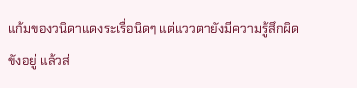แก้มของวนิดาแดงระเรื่อนิดๆ แต่แววตายังมีความรู้สึกผิดขังอยู่ แล้วส่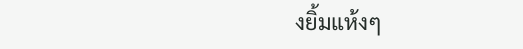งยิ้มแห้งๆ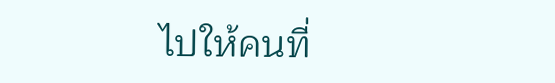ไปให้คนที่